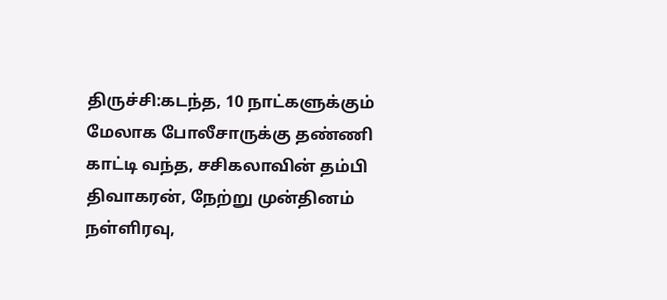திருச்சி:கடந்த, 10 நாட்களுக்கும் மேலாக போலீசாருக்கு தண்ணி காட்டி வந்த, சசிகலாவின் தம்பி திவாகரன், நேற்று முன்தினம் நள்ளிரவு,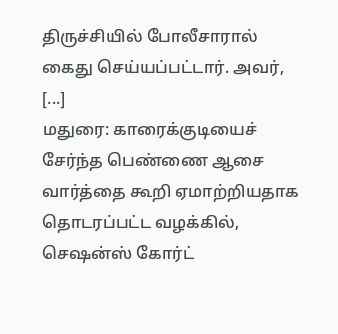திருச்சியில் போலீசாரால் கைது செய்யப்பட்டார். அவர்,
[...]
மதுரை: காரைக்குடியைச் சேர்ந்த பெண்ணை ஆசை வார்த்தை கூறி ஏமாற்றியதாக தொடரப்பட்ட வழக்கில், செஷன்ஸ் கோர்ட்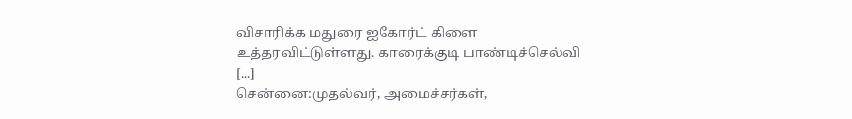விசாரிக்க மதுரை ஐகோர்ட் கிளை உத்தரவிட்டுள்ளது. காரைக்குடி பாண்டிச்செல்வி
[...]
சென்னை:முதல்வர், அமைச்சர்கள்,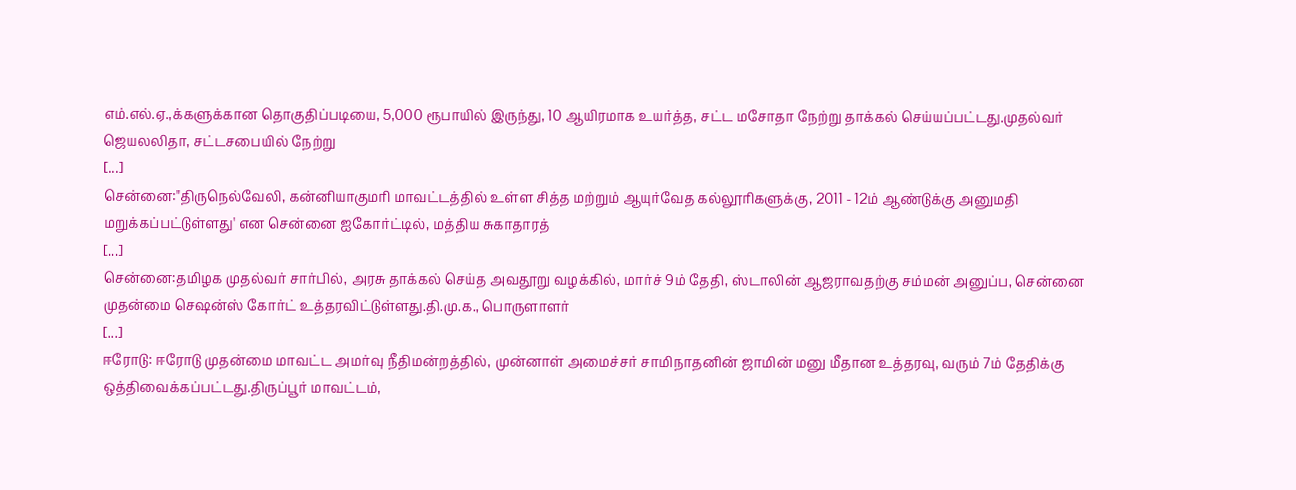எம்.எல்.ஏ.,க்களுக்கான தொகுதிப்படியை, 5,000 ரூபாயில் இருந்து, 10 ஆயிரமாக உயர்த்த, சட்ட மசோதா நேற்று தாக்கல் செய்யப்பட்டது.முதல்வர் ஜெயலலிதா, சட்டசபையில் நேற்று
[...]
சென்னை:"திருநெல்வேலி, கன்னியாகுமரி மாவட்டத்தில் உள்ள சித்த மற்றும் ஆயுர்வேத கல்லூரிகளுக்கு, 2011 - 12ம் ஆண்டுக்கு அனுமதி மறுக்கப்பட்டுள்ளது' என சென்னை ஐகோர்ட்டில், மத்திய சுகாதாரத்
[...]
சென்னை:தமிழக முதல்வர் சார்பில், அரசு தாக்கல் செய்த அவதூறு வழக்கில், மார்ச் 9ம் தேதி, ஸ்டாலின் ஆஜராவதற்கு சம்மன் அனுப்ப, சென்னை முதன்மை செஷன்ஸ் கோர்ட் உத்தரவிட்டுள்ளது.தி.மு.க., பொருளாளர்
[...]
ஈரோடு: ஈரோடு முதன்மை மாவட்ட அமர்வு நீதிமன்றத்தில், முன்னாள் அமைச்சர் சாமிநாதனின் ஜாமின் மனு மீதான உத்தரவு, வரும் 7ம் தேதிக்கு ஒத்திவைக்கப்பட்டது.திருப்பூர் மாவட்டம்,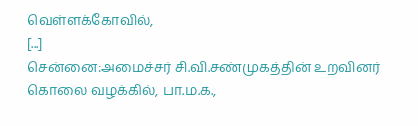வெள்ளக்கோவில்,
[...]
சென்னை:அமைச்சர் சி.வி.சண்முகத்தின் உறவினர் கொலை வழக்கில், பா.ம.க.,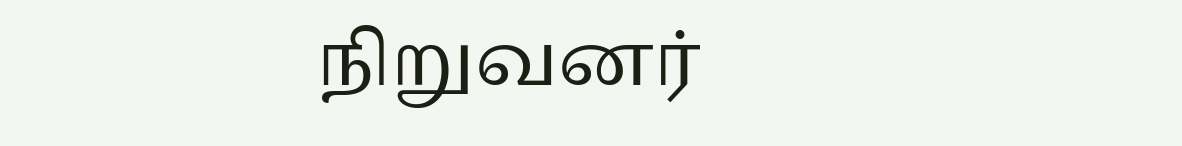நிறுவனர்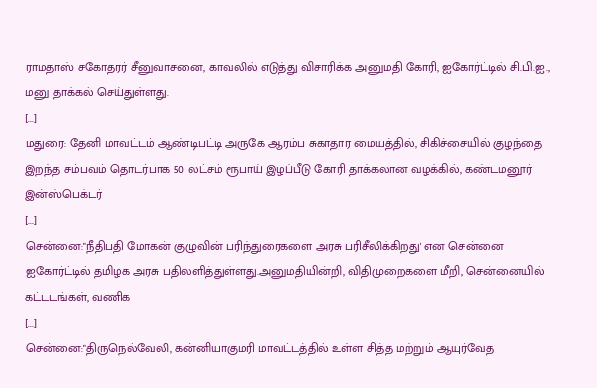ராமதாஸ் சகோதரர் சீனுவாசனை, காவலில் எடுத்து விசாரிக்க அனுமதி கோரி, ஐகோர்ட்டில் சி.பி.ஐ., மனு தாக்கல் செய்துள்ளது.
[...]
மதுரை: தேனி மாவட்டம் ஆண்டிபட்டி அருகே ஆரம்ப சுகாதார மையத்தில், சிகிச்சையில் குழந்தை இறந்த சம்பவம் தொடர்பாக 50 லட்சம் ரூபாய் இழப்பீடு கோரி தாக்கலான வழக்கில், கண்டமனூர் இன்ஸ்பெக்டர்
[...]
சென்னை:"நீதிபதி மோகன் குழுவின் பரிந்துரைகளை அரசு பரிசீலிக்கிறது' என சென்னை ஐகோர்ட்டில் தமிழக அரசு பதிலளித்துள்ளது.அனுமதியின்றி, விதிமுறைகளை மீறி, சென்னையில் கட்டடங்கள், வணிக
[...]
சென்னை:"திருநெல்வேலி, கன்னியாகுமரி மாவட்டத்தில் உள்ள சித்த மற்றும் ஆயுர்வேத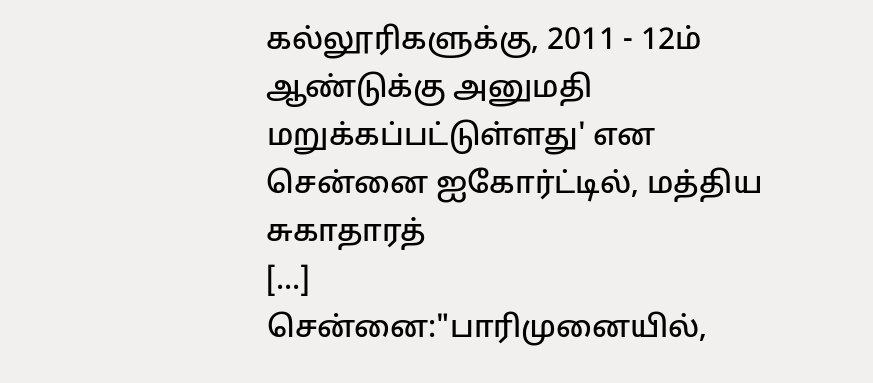கல்லூரிகளுக்கு, 2011 - 12ம் ஆண்டுக்கு அனுமதி மறுக்கப்பட்டுள்ளது' என சென்னை ஐகோர்ட்டில், மத்திய சுகாதாரத்
[...]
சென்னை:"பாரிமுனையில்,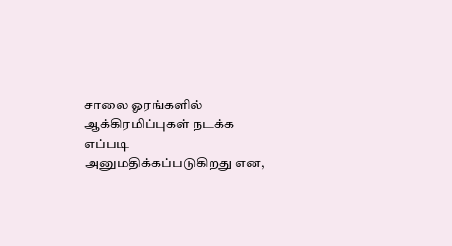சாலை ஓரங்களில் ஆக்கிரமிப்புகள் நடக்க எப்படி அனுமதிக்கப்படுகிறது என,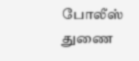போலீஸ் துணை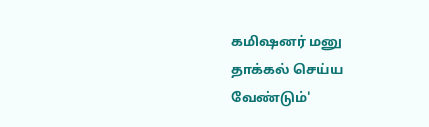கமிஷனர் மனு தாக்கல் செய்ய வேண்டும்'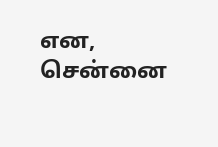என, சென்னை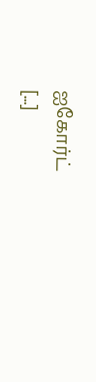ஐகோர்ட்
[...]